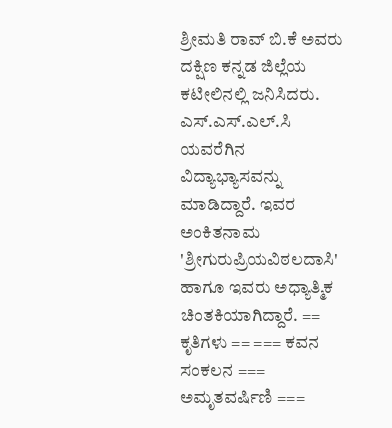ಶ್ರೀಮತಿ ರಾವ್ ಬಿ.ಕೆ ಅವರು ದಕ್ಷಿಣ ಕನ್ನಡ ಜಿಲ್ಲೆಯ ಕಟೀಲಿನಲ್ಲಿ ಜನಿಸಿದರು. ಎಸ್.ಎಸ್.ಎಲ್.ಸಿ ಯವರೆಗಿನ ವಿದ್ಯಾಭ್ಯಾಸವನ್ನು ಮಾಡಿದ್ದಾರೆ. ಇವರ ಅಂಕಿತನಾಮ 'ಶ್ರೀಗುರುಪ್ರಿಯವಿಠಲದಾಸಿ' ಹಾಗೂ ಇವರು ಅಧ್ಯಾತ್ಮಿಕ ಚಿಂತಕಿಯಾಗಿದ್ದಾರೆ. == ಕೃತಿಗಳು == === ಕವನ ಸಂಕಲನ === ಅಮೃತವರ್ಷಿಣಿ ===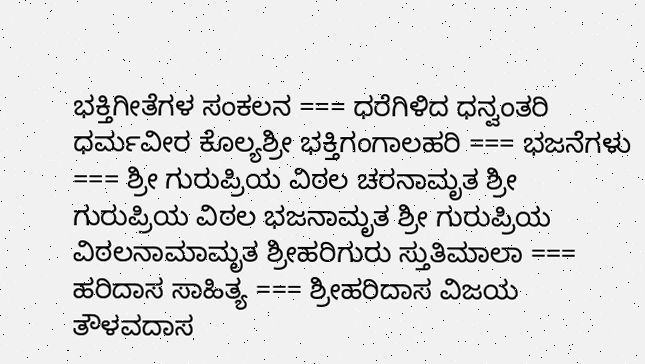ಭಕ್ತಿಗೀತೆಗಳ ಸಂಕಲನ === ಧರೆಗಿಳಿದ ಧನ್ವಂತರಿ ಧರ್ಮವೀರ ಕೊಲ್ಯಶ್ರೀ ಭಕ್ತಿಗಂಗಾಲಹರಿ === ಭಜನೆಗಳು === ಶ್ರೀ ಗುರುಪ್ರಿಯ ವಿಠಲ ಚರನಾಮೃತ ಶ್ರೀ ಗುರುಪ್ರಿಯ ವಿಠಲ ಭಜನಾಮೃತ ಶ್ರೀ ಗುರುಪ್ರಿಯ ವಿಠಲನಾಮಾಮೃತ ಶ್ರೀಹರಿಗುರು ಸ್ತುತಿಮಾಲಾ === ಹರಿದಾಸ ಸಾಹಿತ್ಯ === ಶ್ರೀಹರಿದಾಸ ವಿಜಯ ತೌಳವದಾಸ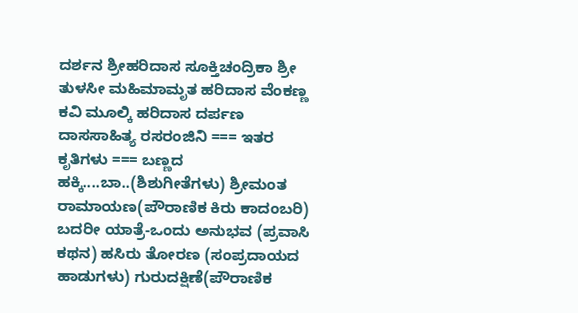ದರ್ಶನ ಶ್ರೀಹರಿದಾಸ ಸೂಕ್ತಿಚಂದ್ರಿಕಾ ಶ್ರೀ ತುಳಸೀ ಮಹಿಮಾಮೃತ ಹರಿದಾಸ ವೆಂಕಣ್ಣ ಕವಿ ಮೂಲ್ಕಿ ಹರಿದಾಸ ದರ್ಪಣ ದಾಸಸಾಹಿತ್ಯ ರಸರಂಜಿನಿ === ಇತರ ಕೃತಿಗಳು === ಬಣ್ಣದ ಹಕ್ಕಿ....ಬಾ..(ಶಿಶುಗೀತೆಗಳು) ಶ್ರೀಮಂತ ರಾಮಾಯಣ(ಪೌರಾಣಿಕ ಕಿರು ಕಾದಂಬರಿ) ಬದರೀ ಯಾತ್ರೆ-ಒಂದು ಅನುಭವ (ಪ್ರವಾಸಿ ಕಥನ) ಹಸಿರು ತೋರಣ (ಸಂಪ್ರದಾಯದ ಹಾಡುಗಳು) ಗುರುದಕ್ಷಿಣೆ(ಪೌರಾಣಿಕ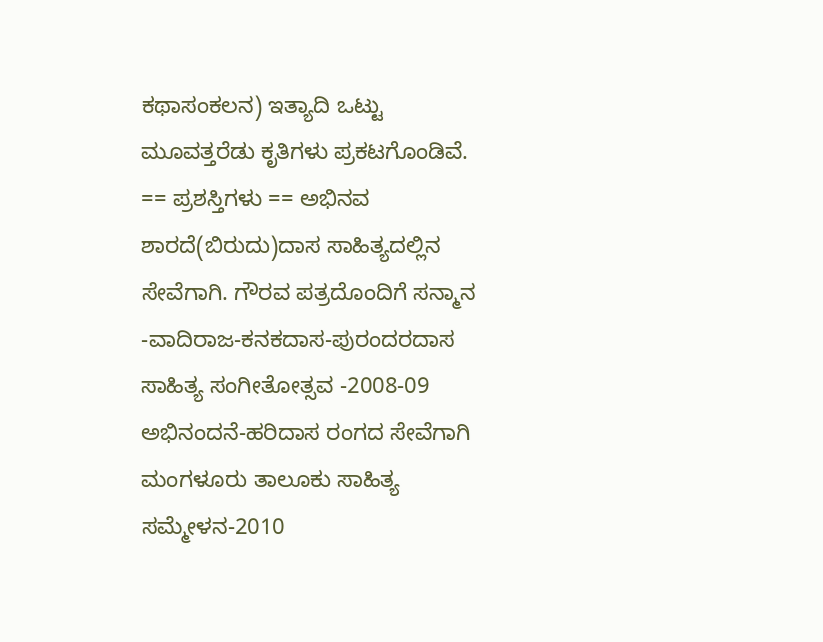ಕಥಾಸಂಕಲನ) ಇತ್ಯಾದಿ ಒಟ್ಟು ಮೂವತ್ತರೆಡು ಕೃತಿಗಳು ಪ್ರಕಟಗೊಂಡಿವೆ. == ಪ್ರಶಸ್ತಿಗಳು == ಅಭಿನವ ಶಾರದೆ(ಬಿರುದು)ದಾಸ ಸಾಹಿತ್ಯದಲ್ಲಿನ ಸೇವೆಗಾಗಿ. ಗೌರವ ಪತ್ರದೊಂದಿಗೆ ಸನ್ಮಾನ -ವಾದಿರಾಜ-ಕನಕದಾಸ-ಪುರಂದರದಾಸ ಸಾಹಿತ್ಯ ಸಂಗೀತೋತ್ಸವ -2008-09 ಅಭಿನಂದನೆ-ಹರಿದಾಸ ರಂಗದ ಸೇವೆಗಾಗಿ ಮಂಗಳೂರು ತಾಲೂಕು ಸಾಹಿತ್ಯ ಸಮ್ಮೇಳನ-2010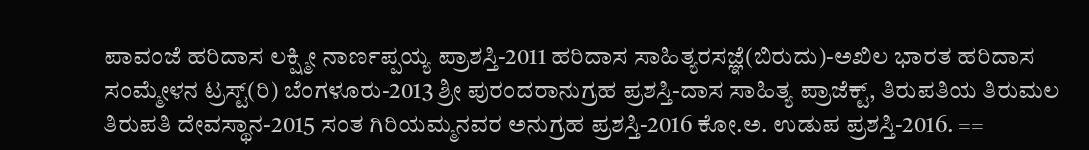ಪಾವಂಜೆ ಹರಿದಾಸ ಲಕ್ಷ್ಮೀ ನಾರ್ಣಪ್ಪಯ್ಯ ಪ್ರಾಶಸ್ತಿ-2011 ಹರಿದಾಸ ಸಾಹಿತ್ಯರಸಜ್ಞೆ(ಬಿರುದು)-ಅಖಿಲ ಭಾರತ ಹರಿದಾಸ ಸಂಮ್ಮೇಳನ ಟ್ರಸ್ಟ್(ರಿ) ಬೆಂಗಳೂರು-2013 ಶ್ರೀ ಪುರಂದರಾನುಗ್ರಹ ಪ್ರಶಸ್ತಿ-ದಾಸ ಸಾಹಿತ್ಯ ಪ್ರಾಜೆಕ್ಟ್, ತಿರುಪತಿಯ ತಿರುಮಲ ತಿರುಪತಿ ದೇವಸ್ಥಾನ-2015 ಸಂತ ಗಿರಿಯಮ್ಮನವರ ಅನುಗ್ರಹ ಪ್ರಶಸ್ತಿ-2016 ಕೋ.ಅ. ಉಡುಪ ಪ್ರಶಸ್ತಿ-2016. ==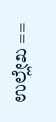ಉಲ್ಲೇಖ ==